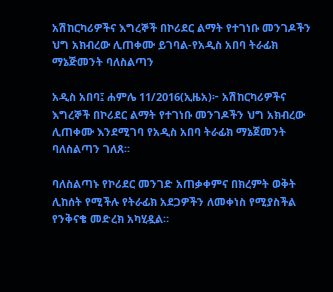አሽከርካሪዎችና እግረኞች በኮሪደር ልማት የተገነቡ መንገዶችን ህግ አክብረው ሊጠቀሙ ይገባል-የአዲስ አበባ ትራፊክ ማኔጅመንት ባለስልጣን

አዲስ አበባ፤ ሐምሌ 11/2016(ኢዜአ)፦ አሽከርካሪዎችና እግረኞች በኮሪደር ልማት የተገነቡ መንገዶችን ህግ አክብረው ሊጠቀሙ እንደሚገባ የአዲስ አበባ ትራፊክ ማኔጀመንት ባለስልጣን ገለጸ፡፡

ባለስልጣኑ የኮሪደር መንገድ አጠቃቀምና በክረምት ወቅት ሊከሰት የሚችሉ የትራፊክ አደጋዎችን ለመቀነስ የሚያስችል የንቅናቄ መድረክ አካሂዷል።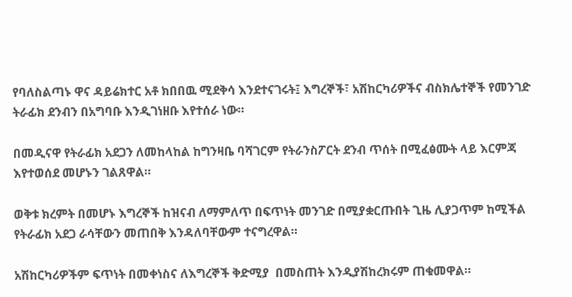የባለስልጣኑ ዋና ዳይሬክተር አቶ ክበበዉ ሚደቅሳ እንደተናገሩት፤ እግረኞች፣ አሽከርካሪዎችና ብስክሌተኞች የመንገድ ትራፊክ ደንብን በአግባቡ እንዲገነዘቡ እየተሰራ ነው።

በመዲናዋ የትራፊክ አደጋን ለመከላከል ከግንዛቤ ባሻገርም የትራንስፖርት ደንብ ጥሰት በሚፈፅሙት ላይ እርምጃ እየተወሰደ መሆኑን ገልጸዋል።

ወቅቱ ክረምት በመሆኑ እግረኞች ከዝናብ ለማምለጥ በፍጥነት መንገድ በሚያቋርጡበት ጊዜ ሊያጋጥም ከሚችል የትራፊክ አደጋ ራሳቸውን መጠበቅ እንዳለባቸውም ተናግረዋል።

አሽከርካሪዎችም ፍጥነት በመቀነስና ለእግረኞች ቅድሚያ  በመስጠት እንዲያሽከረክሩም ጠቁመዋል።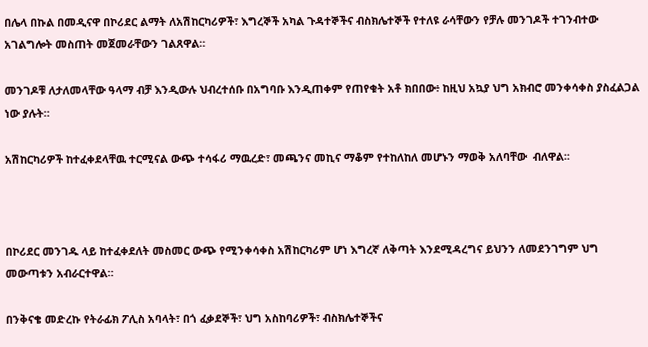በሌላ በኩል በመዲናዋ በኮሪደር ልማት ለአሽከርካሪዎች፣ እግረኞች አካል ጉዳተኞችና ብስክሌተኞች የተለዩ ራሳቸውን የቻሉ መንገዶች ተገንብተው አገልግሎት መስጠት መጀመራቸውን ገልጸዋል።

መንገዶቹ ለታለመላቸው ዓላማ ብቻ እንዲውሉ ህብረተሰቡ በአግባቡ እንዲጠቀም የጠየቁት አቶ ክበበው፥ ከዚህ አኳያ ህግ አክብሮ መንቀሳቀስ ያስፈልጋል ነው ያሉት።

አሽከርካሪዎች ከተፈቀደላቸዉ ተርሚናል ውጭ ተሳፋሪ ማዉረድ፣ መጫንና መኪና ማቆም የተከለከለ መሆኑን ማወቅ አለባቸው  ብለዋል፡፡



በኮሪደር መንገዱ ላይ ከተፈቀደለት መስመር ውጭ የሚንቀሳቀስ አሽከርካሪም ሆነ እግረኛ ለቅጣት እንደሚዳረግና ይህንን ለመደንገግም ህግ መውጣቱን አብራርተዋል።

በንቅናቄ መድረኩ የትራፊክ ፖሊስ አባላት፣ በጎ ፈቃደኞች፣ ህግ አስከባሪዎች፣ ብስክሌተኞችና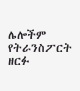ሌሎችም የትራንስፖርት ዘርፉ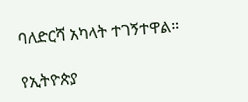ባለድርሻ አካላት ተገኝተዋል።

የኢትዮጵያ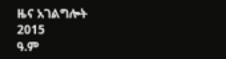ዜና አገልግሎት
2015
ዓ.ም